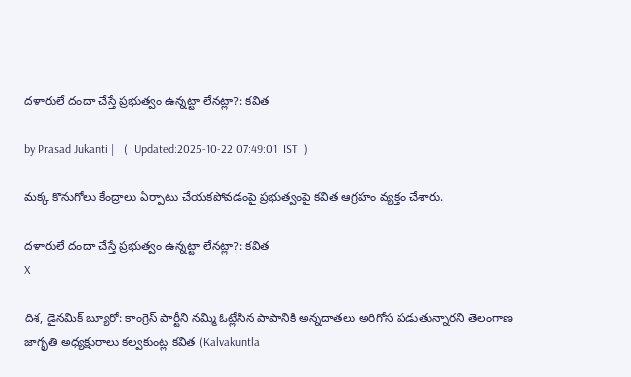దళారులే దందా చేస్తే ప్రభుత్వం ఉన్నట్టా లేనట్లా?: కవిత

by Prasad Jukanti |   (  Updated:2025-10-22 07:49:01  IST  )

మక్క కొనుగోలు కేంద్రాలు ఏర్పాటు చేయకపోవడంపై ప్రభుత్వంపై కవిత ఆగ్రహం వ్యక్తం చేశారు.

దళారులే దందా చేస్తే ప్రభుత్వం ఉన్నట్టా లేనట్లా?: కవిత
X

దిశ, డైనమిక్ బ్యూరో: కాంగ్రెస్ పార్టీని నమ్మి ఓట్లేసిన పాపానికి అన్నదాతలు అరిగోస పడుతున్నారని తెలంగాణ జాగృతి అధ్యక్షురాలు కల్వకుంట్ల కవిత (Kalvakuntla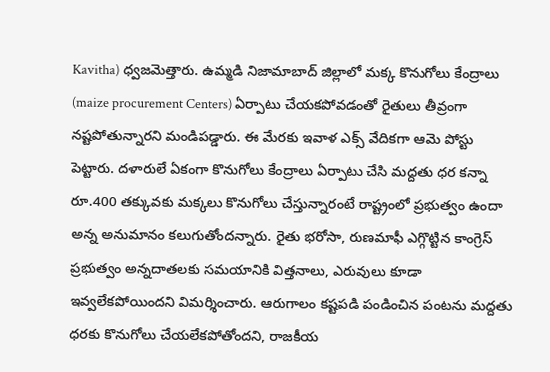Kavitha) ధ్వజమెత్తారు. ఉమ్మడి నిజామాబాద్ జిల్లాలో మక్క కొనుగోలు కేంద్రాలు (maize procurement Centers) ఏర్పాటు చేయకపోవడంతో రైతులు తీవ్రంగా నష్టపోతున్నారని మండిపడ్డారు. ఈ మేరకు ఇవాళ ఎక్స్ వేదికగా ఆమె పోస్టు పెట్టారు. దళారులే ఏకంగా కొనుగోలు కేంద్రాలు ఏర్పాటు చేసి మద్దతు ధర కన్నా రూ.400 తక్కువకు మక్కలు కొనుగోలు చేస్తున్నారంటే రాష్ట్రంలో ప్రభుత్వం ఉందా అన్న అనుమానం కలుగుతోందన్నారు. రైతు భరోసా, రుణమాఫీ ఎగ్గొట్టిన కాంగ్రెస్ ప్రభుత్వం అన్నదాతలకు సమయానికి విత్తనాలు, ఎరువులు కూడా ఇవ్వలేకపోయిందని విమర్శించారు. ఆరుగాలం కష్టపడి పండించిన పంటను మద్దతు ధరకు కొనుగోలు చేయలేకపోతోందని, రాజకీయ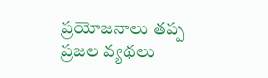ప్రయోజనాలు తప్ప ప్రజల వ్యథలు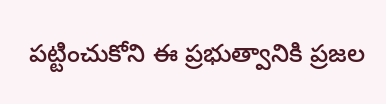పట్టించుకోని ఈ ప్రభుత్వానికి ప్రజల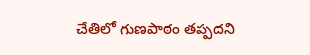చేతిలో గుణపాఠం తప్పదని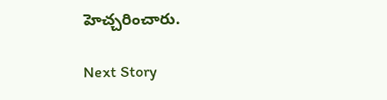హెచ్చరించారు.

Next Story